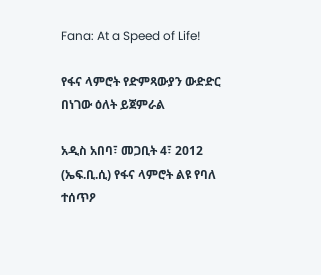Fana: At a Speed of Life!

የፋና ላምሮት የድምጻውያን ውድድር በነገው ዕለት ይጀምራል

አዲስ አበባ፣ መጋቢት 4፣ 2012 (ኤፍ.ቢ.ሲ) የፋና ላምሮት ልዩ የባለ ተሰጥዖ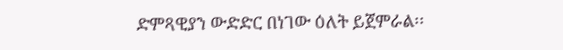ድምጻዊያን ውድድር በነገው ዕለት ይጀምራል፡፡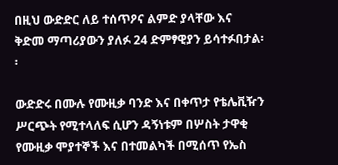በዚህ ውድድር ለይ ተሰጥዖና ልምድ ያላቸው እና ቅድመ ማጣሪያውን ያለፉ 24 ድምፃዊያን ይሳተፉበታል፡፡

ውድድሩ በሙሉ የሙዚቃ ባንድ እና በቀጥታ የቴሌቪዥን ሥርጭት የሚተላለፍ ሲሆን ዳኝነቱም በሦስት ታዋቂ የሙዚቃ ሞያተኞች እና በተመልካች በሚሰጥ የኤስ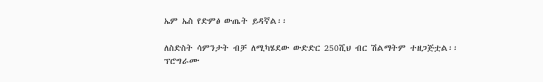ኤም ኤስ የድምፅ ውጤት ይዳኛል፡፡

ለስድስት ሳምንታት ብቻ ለሚካሄደው ውድድር 250ሺህ ብር ሽልማትም ተዘጋጅቷል፡፡
ፕሮግራሙ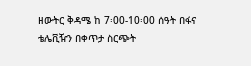ዘውትር ቅዳሜ ከ 7፡00-10፡00 ሰዓት በፋና ቴሌቪዥን በቀጥታ ስርጭት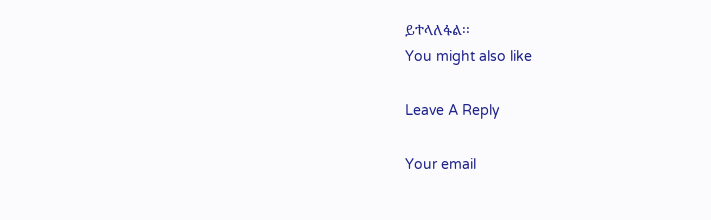ይተላለፋል፡፡
You might also like

Leave A Reply

Your email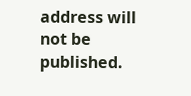address will not be published.